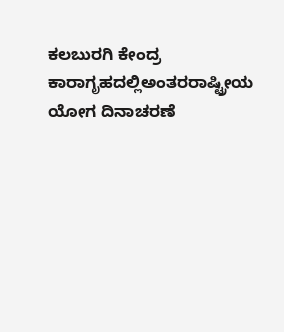ಕಲಬುರಗಿ ಕೇಂದ್ರ ಕಾರಾಗೃಹದಲ್ಲಿಅಂತರರಾಷ್ಟ್ರೀಯ ಯೋಗ ದಿನಾಚರಣೆ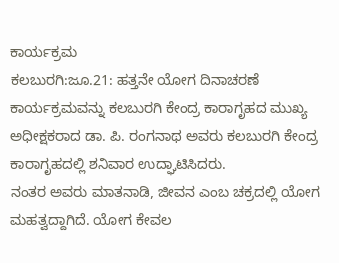ಕಾರ್ಯಕ್ರಮ
ಕಲಬುರಗಿ:ಜೂ.21: ಹತ್ತನೇ ಯೋಗ ದಿನಾಚರಣೆ ಕಾರ್ಯಕ್ರಮವನ್ನು ಕಲಬುರಗಿ ಕೇಂದ್ರ ಕಾರಾಗೃಹದ ಮುಖ್ಯ ಅಧೀಕ್ಷಕರಾದ ಡಾ. ಪಿ. ರಂಗನಾಥ ಅವರು ಕಲಬುರಗಿ ಕೇಂದ್ರ ಕಾರಾಗೃಹದಲ್ಲಿ ಶನಿವಾರ ಉದ್ಘಾಟಿಸಿದರು.
ನಂತರ ಅವರು ಮಾತನಾಡಿ, ಜೀವನ ಎಂಬ ಚಕ್ರದಲ್ಲಿ ಯೋಗ ಮಹತ್ವದ್ದಾಗಿದೆ. ಯೋಗ ಕೇವಲ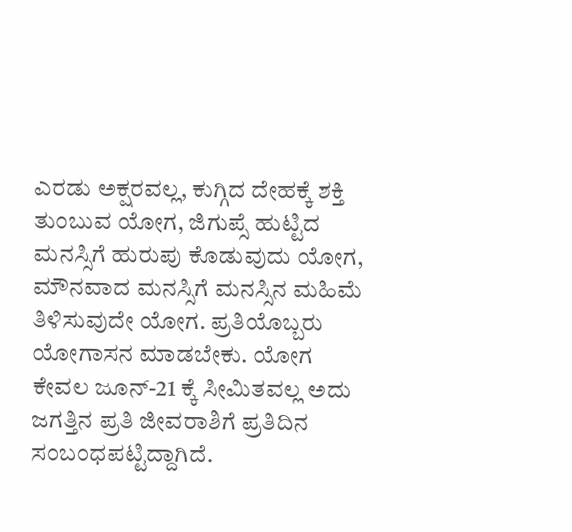ಎರಡು ಅಕ್ಷರವಲ್ಲ, ಕುಗ್ಗಿದ ದೇಹಕ್ಕೆ ಶಕ್ತಿ ತುಂಬುವ ಯೋಗ, ಜಿಗುಪ್ಸೆ ಹುಟ್ಟಿದ ಮನಸ್ಸಿಗೆ ಹುರುಪು ಕೊಡುವುದು ಯೋಗ, ಮೌನವಾದ ಮನಸ್ಸಿಗೆ ಮನಸ್ಸಿನ ಮಹಿಮೆ ತಿಳಿಸುವುದೇ ಯೋಗ. ಪ್ರತಿಯೊಬ್ಬರು ಯೋಗಾಸನ ಮಾಡಬೇಕು. ಯೋಗ ಕೇವಲ ಜೂನ್-21 ಕ್ಕೆ ಸೀಮಿತವಲ್ಲ ಅದು ಜಗತ್ತಿನ ಪ್ರತಿ ಜೀವರಾಶಿಗೆ ಪ್ರತಿದಿನ ಸಂಬಂಧಪಟ್ಟಿದ್ದಾಗಿದೆ.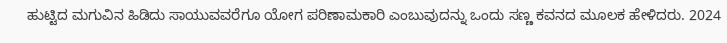ಹುಟ್ಟಿದ ಮಗುವಿನ ಹಿಡಿದು ಸಾಯುವವರೆಗೂ ಯೋಗ ಪರಿಣಾಮಕಾರಿ ಎಂಬುವುದನ್ನು ಒಂದು ಸಣ್ಣ ಕವನದ ಮೂಲಕ ಹೇಳಿದರು. 2024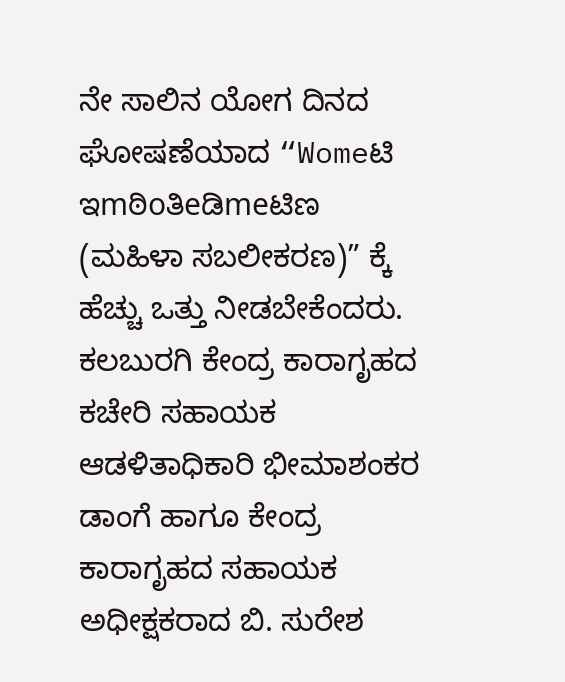ನೇ ಸಾಲಿನ ಯೋಗ ದಿನದ ಘೋಷಣೆಯಾದ “Womeಟಿ ಇmಠಿoತಿeಡಿmeಟಿಣ (ಮಹಿಳಾ ಸಬಲೀಕರಣ)” ಕ್ಕೆ ಹೆಚ್ಚು ಒತ್ತು ನೀಡಬೇಕೆಂದರು.
ಕಲಬುರಗಿ ಕೇಂದ್ರ ಕಾರಾಗೃಹದ ಕಚೇರಿ ಸಹಾಯಕ ಆಡಳಿತಾಧಿಕಾರಿ ಭೀಮಾಶಂಕರ ಡಾಂಗೆ ಹಾಗೂ ಕೇಂದ್ರ ಕಾರಾಗೃಹದ ಸಹಾಯಕ ಅಧೀಕ್ಷಕರಾದ ಬಿ. ಸುರೇಶ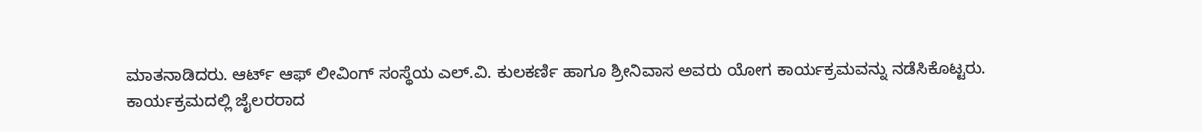ಮಾತನಾಡಿದರು. ಆರ್ಟ್ ಆಫ್ ಲೀವಿಂಗ್ ಸಂಸ್ಥೆಯ ಎಲ್.ವಿ. ಕುಲಕರ್ಣಿ ಹಾಗೂ ಶ್ರೀನಿವಾಸ ಅವರು ಯೋಗ ಕಾರ್ಯಕ್ರಮವನ್ನು ನಡೆಸಿಕೊಟ್ಟರು.
ಕಾರ್ಯಕ್ರಮದಲ್ಲಿ ಜೈಲರರಾದ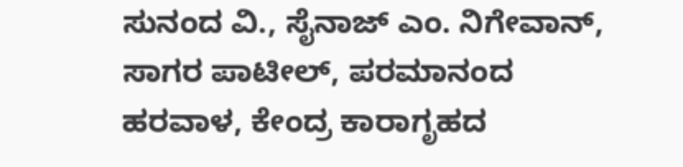ಸುನಂದ ವಿ., ಸೈನಾಜ್ ಎಂ. ನಿಗೇವಾನ್, ಸಾಗರ ಪಾಟೀಲ್, ಪರಮಾನಂದ ಹರವಾಳ, ಕೇಂದ್ರ ಕಾರಾಗೃಹದ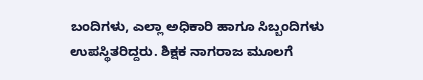ಬಂದಿಗಳು, ಎಲ್ಲಾ ಅಧಿಕಾರಿ ಹಾಗೂ ಸಿಬ್ಬಂದಿಗಳು ಉಪಸ್ಥಿತರಿದ್ದರು. ಶಿಕ್ಷಕ ನಾಗರಾಜ ಮೂಲಗೆ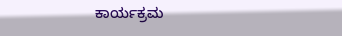ಕಾರ್ಯಕ್ರಮ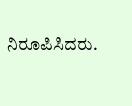ನಿರೂಪಿಸಿದರು.